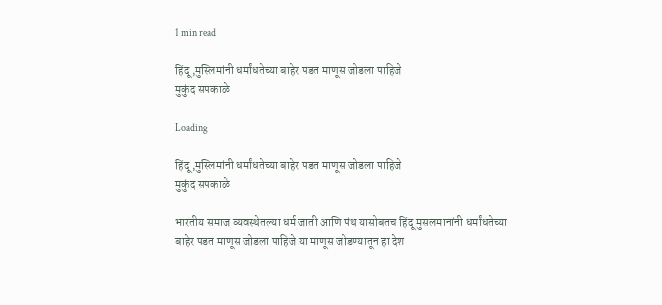1 min read

हिंदू,मुस्लिमांनी धर्मांधतेच्या बाहेर पडत माणूस जोडला पाहिजे
मुकुंद सपकाळे

Loading

हिंदू,मुस्लिमांनी धर्मांधतेच्या बाहेर पडत माणूस जोडला पाहिजे
मुकुंद सपकाळे

भारतीय समाज व्यवस्थेतल्या धर्म जाती आणि पंथ यासोबतच हिंदू मुसलमानांनी धर्मांधतेच्या बाहेर पडत माणूस जोडला पाहिजे या माणूस जोडण्यातून हा देश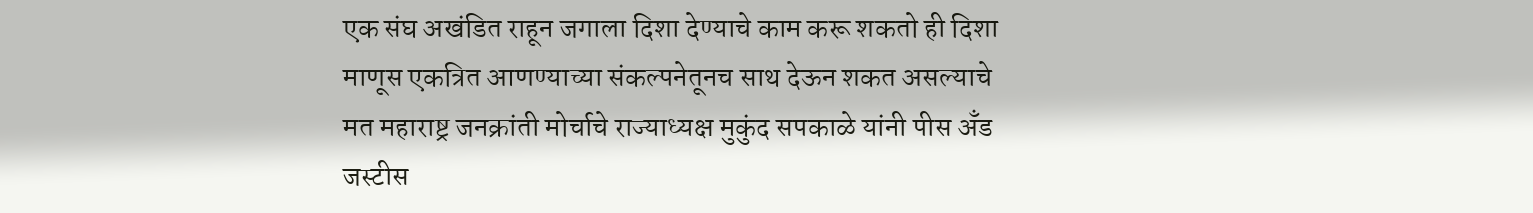एक संघ अखंडित राहून जगाला दिशा देण्याचे काम करू शकतो ही दिशा माणूस एकत्रित आणण्याच्या संकल्पनेतूनच साथ देऊन शकत असल्याचे मत महाराष्ट्र जनक्रांती मोर्चाचे राज्याध्यक्ष मुकुंद सपकाळे यांनी पीस अँड जस्टीस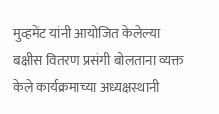मुव्हमेंट यांनी आयोजित केलेल्या बक्षीस वितरण प्रसंगी बोलताना व्यक्त केले कार्यक्रमाच्या अध्यक्षस्थानी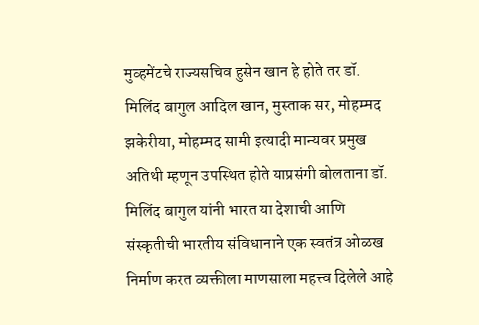मुव्हमेंटचे राज्यसचिव हुसेन खान हे होते तर डॉ. मिलिंद बागुल आदिल खान, मुस्ताक सर, मोहम्मद झकेरीया, मोहम्मद सामी इत्यादी मान्यवर प्रमुख अतिथी म्हणून उपस्थित होते याप्रसंगी बोलताना डॉ. मिलिंद बागुल यांनी भारत या देशाची आणि संस्कृतीची भारतीय संविधानाने एक स्वतंत्र ओळख निर्माण करत व्यक्तीला माणसाला महत्त्व दिलेले आहे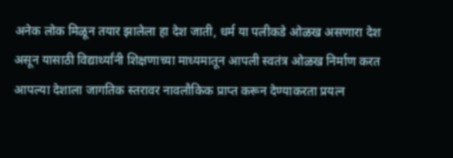अनेक लोक मिळून तयार झालेला हा देश जाती, धर्म या पलीकडे ओळख असणारा देश असून यासाठी विद्यार्थ्यांनी शिक्षणाच्या माध्यमातून आपली स्वतंत्र ओळख निर्माण करत आपल्या देशाला जागतिक स्तरावर नावलौकिक प्राप्त करून देण्याकरता प्रयत्न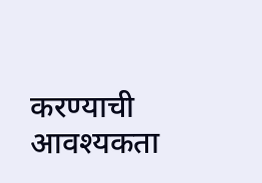करण्याची आवश्यकता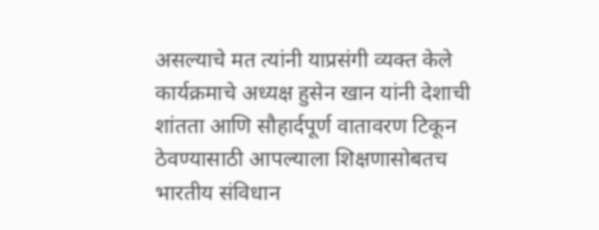असल्याचे मत त्यांनी याप्रसंगी व्यक्त केले कार्यक्रमाचे अध्यक्ष हुसेन खान यांनी देशाची शांतता आणि सौहार्दपूर्ण वातावरण टिकून ठेवण्यासाठी आपल्याला शिक्षणासोबतच भारतीय संविधान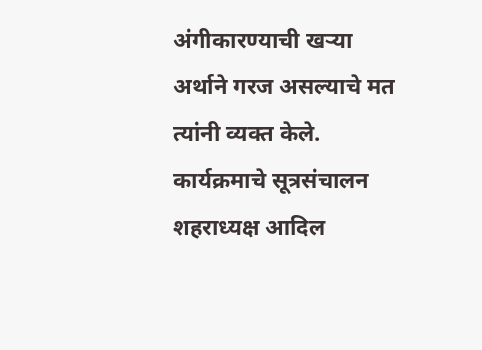अंगीकारण्याची खऱ्या अर्थाने गरज असल्याचे मत त्यांनी व्यक्त केले. कार्यक्रमाचे सूत्रसंचालन शहराध्यक्ष आदिल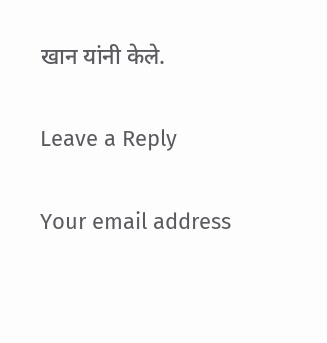खान यांनी केले.

Leave a Reply

Your email address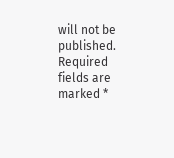will not be published. Required fields are marked *